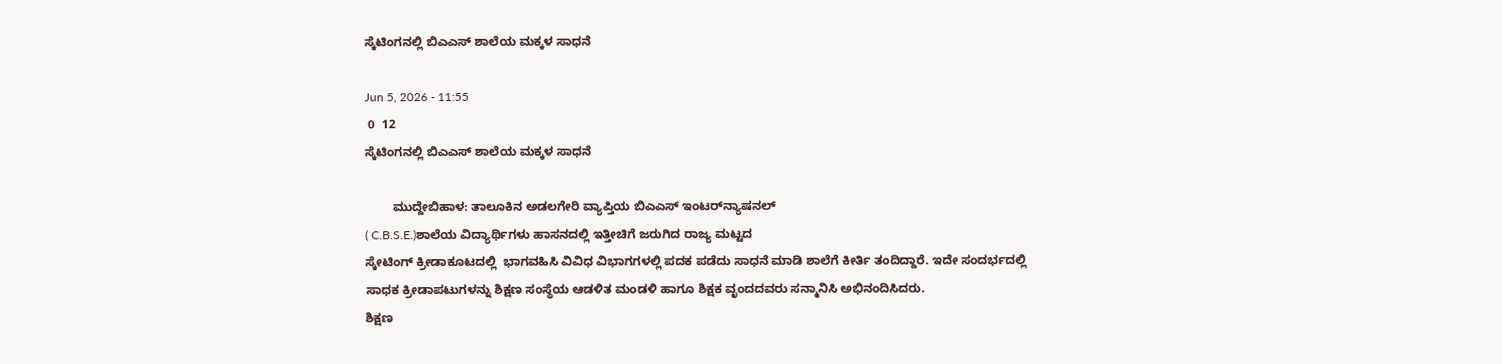ಸ್ಕೆಟಿಂಗನಲ್ಲಿ ಬಿಎಎಸ್ ಶಾಲೆಯ ಮಕ್ಕಳ ಸಾಧನೆ

Jun 5, 2026 - 11:55
 0  12
ಸ್ಕೆಟಿಂಗನಲ್ಲಿ ಬಿಎಎಸ್ ಶಾಲೆಯ ಮಕ್ಕಳ ಸಾಧನೆ

        ಮುದ್ದೇಬಿಹಾಳ: ತಾಲೂಕಿನ ಅಡಲಗೇರಿ ವ್ಯಾಪ್ತಿಯ ಬಿಎಎಸ್‌ ಇಂಟರ್‌ನ್ಯಾಷನಲ್
( C.B.S.E.)ಶಾಲೆಯ ವಿದ್ಯಾರ್ಥಿಗಳು ಹಾಸನದಲ್ಲಿ ಇತ್ತೀಚಿಗೆ ಜರುಗಿದ ರಾಜ್ಯ ಮಟ್ಟದ
ಸ್ಕೇಟಿಂಗ್ ಕ್ರೀಡಾಕೂಟದಲ್ಲಿ  ಭಾಗವಹಿಸಿ ವಿವಿಧ ವಿಭಾಗಗಳಲ್ಲಿ ಪದಕ ಪಡೆದು ಸಾಧನೆ ಮಾಡಿ ಶಾಲೆಗೆ ಕೀರ್ತಿ ತಂದಿದ್ದಾರೆ. ಇದೇ ಸಂದರ್ಭದಲ್ಲಿ
ಸಾಧಕ ಕ್ರೀಡಾಪಟುಗಳನ್ನು ಶಿಕ್ಷಣ ಸಂಸ್ಥೆಯ ಆಡಳಿತ ಮಂಡಳಿ ಹಾಗೂ ಶಿಕ್ಷಕ ವೃಂದದವರು ಸನ್ಮಾನಿಸಿ ಅಭಿನಂದಿಸಿದರು.
ಶಿಕ್ಷಣ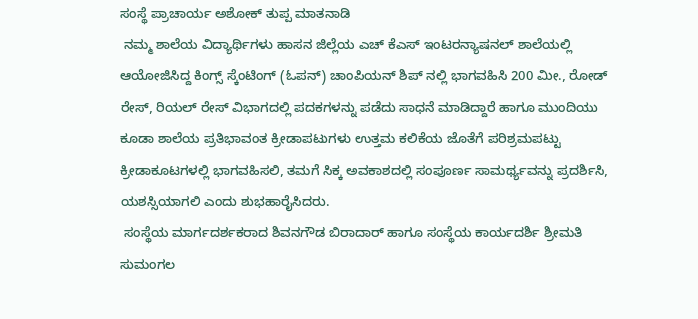ಸಂಸ್ಥೆ ಪ್ರಾಚಾರ್ಯ ಅಶೋಕ್ ತುಪ್ಪ ಮಾತನಾಡಿ
 ನಮ್ಮ ಶಾಲೆಯ ವಿದ್ಯಾರ್ಥಿಗಳು ಹಾಸನ ಜಿಲ್ಲೆಯ ಎಚ್ ಕೆಎಸ್ ಇಂಟರನ್ಯಾಷನಲ್ ಶಾಲೆಯಲ್ಲಿ ಆಯೋಜಿಸಿದ್ದ ಕಿಂಗ್ಸ್ ಸ್ಕೆಂಟಿಂಗ್ (ಓಪನ್‌) ಚಾಂಪಿಯನ್ ಶಿಪ್ ನಲ್ಲಿ ಭಾಗವಹಿಸಿ 200 ಮೀ., ರೋಡ್ ರೇಸ್, ರಿಯಲ್ ರೇಸ್ ವಿಭಾಗದಲ್ಲಿ ಪದಕಗಳನ್ನು ಪಡೆದು ಸಾಧನೆ ಮಾಡಿದ್ದಾರೆ ಹಾಗೂ ಮುಂದಿಯು ಕೂಡಾ ಶಾಲೆಯ ಪ್ರತಿಭಾವಂತ ಕ್ರೀಡಾಪಟುಗಳು ಉತ್ತಮ ಕಲಿಕೆಯ ಜೊತೆಗೆ ಪರಿಶ್ರಮಪಟ್ಟು  ಕ್ರೀಡಾಕೂಟಗಳಲ್ಲಿ ಭಾಗವಹಿಸಲಿ, ತಮಗೆ ಸಿಕ್ಕ ಅವಕಾಶದಲ್ಲಿ ಸಂಪೂರ್ಣ ಸಾಮರ್ಥ್ಯವನ್ನು ಪ್ರದರ್ಶಿಸಿ, ಯಶಸ್ಸಿಯಾಗಲಿ ಎಂದು ಶುಭಹಾರೈಸಿದರು.
 ಸಂಸ್ಥೆಯ ಮಾರ್ಗದರ್ಶಕರಾದ ಶಿವನಗೌಡ ಬಿರಾದಾರ್ ಹಾಗೂ ಸಂಸ್ಥೆಯ ಕಾರ್ಯದರ್ಶಿ ಶ್ರೀಮತಿ ಸುಮಂಗಲ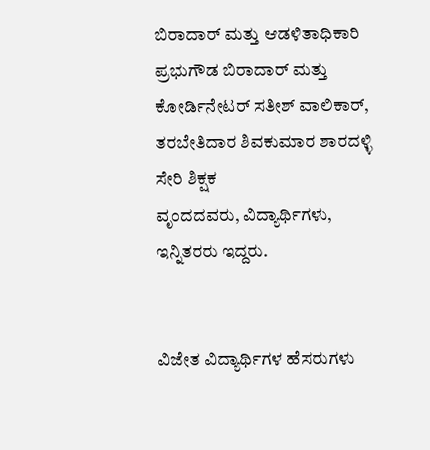ಬಿರಾದಾರ್ ಮತ್ತು ಆಡಳಿತಾಧಿಕಾರಿ ಪ್ರಭುಗೌಡ ಬಿರಾದಾರ್ ಮತ್ತು ಕೋರ್ಡಿನೇಟರ್ ಸತೀಶ್ ವಾಲಿಕಾರ್, ತರಬೇತಿದಾರ ಶಿವಕುಮಾರ ಶಾರದಳ್ಳಿ ಸೇರಿ ಶಿಕ್ಷಕ
ವೃಂದದವರು, ವಿದ್ಯಾರ್ಥಿಗಳು, ಇನ್ನಿತರರು ಇದ್ದರು.


ವಿಜೇತ ವಿದ್ಯಾರ್ಥಿಗಳ ಹೆಸರುಗಳು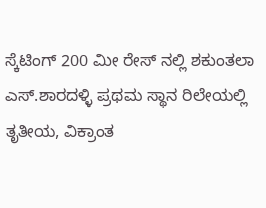ಸ್ಕೆಟಿಂಗ್ 200 ಮೀ ರೇಸ್ ನಲ್ಲಿ ಶಕುಂತಲಾ ಎಸ್.ಶಾರದಳ್ಳಿ ಪ್ರಥಮ ಸ್ಥಾನ ರಿಲೇಯಲ್ಲಿ ತೃತೀಯ, ವಿಕ್ರಾಂತ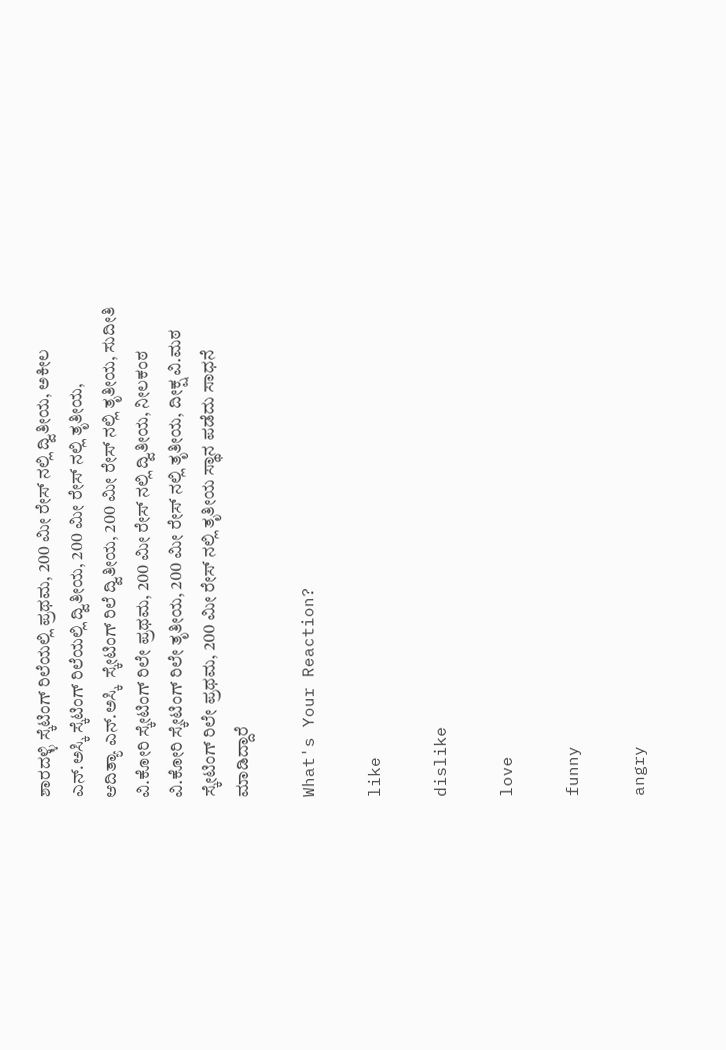ಶಾರದಳ್ಳಿ ಸ್ಕೆಟಿಂಗ್ ರಿಲೆಯಲ್ಲಿ ಪ್ರಥಮ, 200 ಮೀ ರೇಸ್ ನಲ್ಲಿ ದ್ವಿತೀಯ, ಅಕೀಲ ಎನ್.ಅಸ್ಕಿ ಸ್ಕೆಟಿಂಗ್ ರಿಲೆಯಲ್ಲಿ ದ್ವಿತೀಯ, 200 ಮೀ ರೇಸ್ ನಲ್ಲಿ ತೃತೀಯ,
ಆದಿತ್ಯಾ ಎನ್.ಅಸ್ಕಿ  ಸ್ಕೇಟಿಂಗ್ ರಿಲೆ ದ್ವಿತೀಯ, 200 ಮೀ ರೇಸ್ ನಲ್ಲಿ ತೃತೀಯ, ಸುದೀತಿ ವಿ.ಕೋರಿ ಸ್ಕೇಟಿಂಗ್ ರಿಲೇ ಪ್ರಥಮ, 200 ಮೀ ರೇಸ್ ನಲ್ಲಿ ದ್ವಿತೀಯ, ನೀಲಕಂಠ ವಿ.ಕೋರಿ ಸ್ಕೇಟಿಂಗ್ ರಿಲೇ ತೃತೀಯ, 200 ಮೀ ರೇಸ್ ನಲ್ಲಿ ತೃತೀಯ, ದೀಕ್ಷ ವಿ.ಮಠ ಸ್ಕೇಟಿಂಗ್ ರಿಲೇ ಪ್ರಥಮ, 200 ಮೀ ರೇಸ್ ನಲ್ಲಿ ತೃತೀಯ ಸ್ಥಾನ ಪಡೆದು ಸಾಧನೆ ಮಾಡಿದ್ದಾರೆ

What's Your Reaction?

like

dislike

love

funny

angry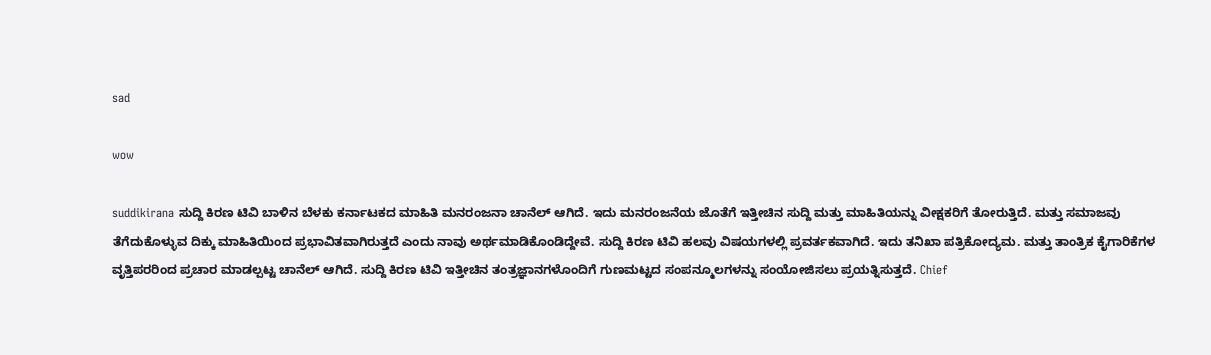sad

wow

suddikirana ಸುದ್ದಿ ಕಿರಣ ಟಿವಿ ಬಾಳಿನ ಬೆಳಕು ಕರ್ನಾಟಕದ ಮಾಹಿತಿ ಮನರಂಜನಾ ಚಾನೆಲ್ ಆಗಿದೆ. ಇದು ಮನರಂಜನೆಯ ಜೊತೆಗೆ ಇತ್ತೀಚಿನ ಸುದ್ದಿ ಮತ್ತು ಮಾಹಿತಿಯನ್ನು ವೀಕ್ಷಕರಿಗೆ ತೋರುತ್ತಿದೆ. ಮತ್ತು ಸಮಾಜವು ತೆಗೆದುಕೊಳ್ಳುವ ದಿಕ್ಕು ಮಾಹಿತಿಯಿಂದ ಪ್ರಭಾವಿತವಾಗಿರುತ್ತದೆ ಎಂದು ನಾವು ಅರ್ಥಮಾಡಿಕೊಂಡಿದ್ದೇವೆ. ಸುದ್ದಿ ಕಿರಣ ಟಿವಿ ಹಲವು ವಿಷಯಗಳಲ್ಲಿ ಪ್ರವರ್ತಕವಾಗಿದೆ. ಇದು ತನಿಖಾ ಪತ್ರಿಕೋದ್ಯಮ. ಮತ್ತು ತಾಂತ್ರಿಕ ಕೈಗಾರಿಕೆಗಳ ವೃತ್ತಿಪರರಿಂದ ಪ್ರಚಾರ ಮಾಡಲ್ಪಟ್ಟ ಚಾನೆಲ್ ಆಗಿದೆ. ಸುದ್ದಿ ಕಿರಣ ಟಿವಿ ಇತ್ತೀಚಿನ ತಂತ್ರಜ್ಞಾನಗಳೊಂದಿಗೆ ಗುಣಮಟ್ಟದ ಸಂಪನ್ಮೂಲಗಳನ್ನು ಸಂಯೋಜಿಸಲು ಪ್ರಯತ್ನಿಸುತ್ತದೆ. Chief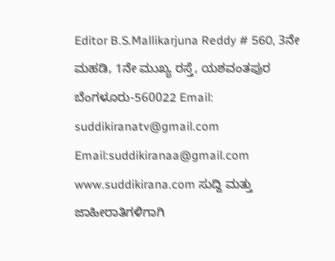Editor B.S.Mallikarjuna Reddy # 560, 3ನೇ ಮಹಡಿ, 1ನೇ ಮುಖ್ಯ ರಸ್ತೆ, ಯಶವಂತಪುರ ಬೆಂಗಳೂರು-560022 Email: suddikiranatv@gmail.com Email:suddikiranaa@gmail.com www.suddikirana.com ಸುದ್ದಿ ಮತ್ತು ಜಾಹೀರಾತಿಗಳಿಗಾಗಿ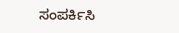ಸಂಪರ್ಕಿಸಿ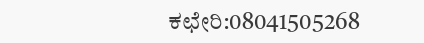ಕಛೇರಿ:08041505268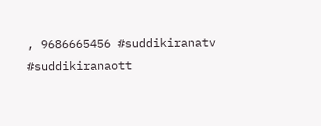, 9686665456 #suddikiranatv #suddikiranaott